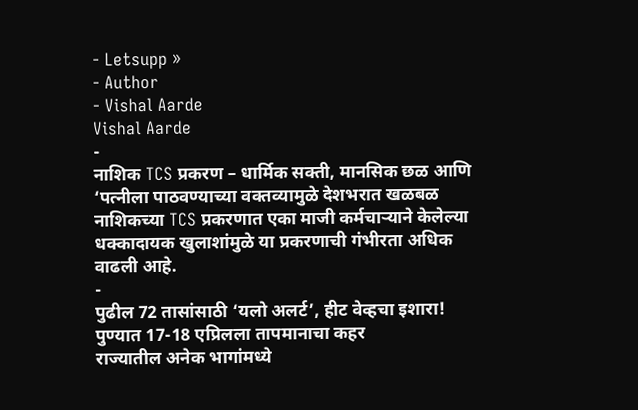- Letsupp »
- Author
- Vishal Aarde
Vishal Aarde
-
नाशिक TCS प्रकरण – धार्मिक सक्ती, मानसिक छळ आणि ‘पत्नीला पाठवण्याच्या वक्तव्यामुळे देशभरात खळबळ
नाशिकच्या TCS प्रकरणात एका माजी कर्मचाऱ्याने केलेल्या धक्कादायक खुलाशांमुळे या प्रकरणाची गंभीरता अधिक वाढली आहे.
-
पुढील 72 तासांसाठी ‘यलो अलर्ट’, हीट वेव्हचा इशारा! पुण्यात 17-18 एप्रिलला तापमानाचा कहर
राज्यातील अनेक भागांमध्ये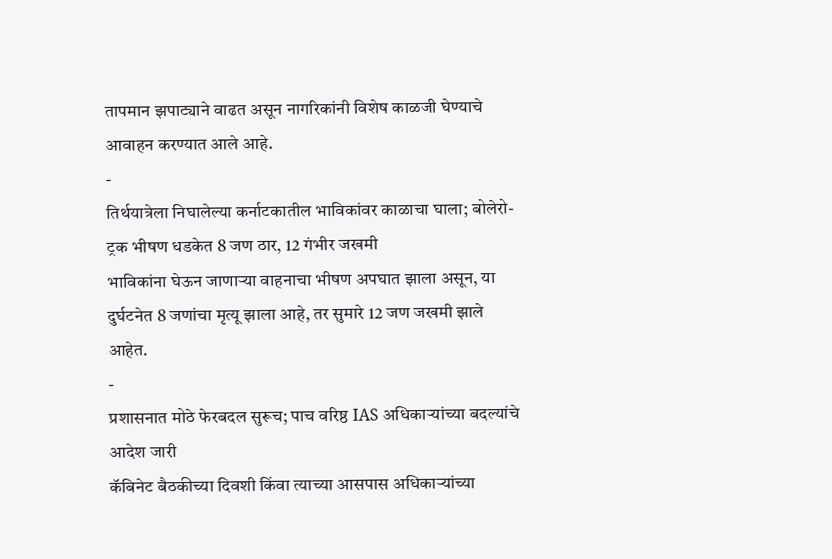तापमान झपाट्याने वाढत असून नागरिकांनी विशेष काळजी घेण्याचे आवाहन करण्यात आले आहे.
-
तिर्थयात्रेला निघालेल्या कर्नाटकातील भाविकांवर काळाचा घाला; बोलेरो-ट्रक भीषण धडकेत 8 जण ठार, 12 गंभीर जखमी
भाविकांना घेऊन जाणाऱ्या वाहनाचा भीषण अपघात झाला असून, या दुर्घटनेत 8 जणांचा मृत्यू झाला आहे, तर सुमारे 12 जण जखमी झाले आहेत.
-
प्रशासनात मोठे फेरबदल सुरूच; पाच वरिष्ठ IAS अधिकाऱ्यांच्या बदल्यांचे आदेश जारी
कॅबिनेट बैठकीच्या दिवशी किंवा त्याच्या आसपास अधिकाऱ्यांच्या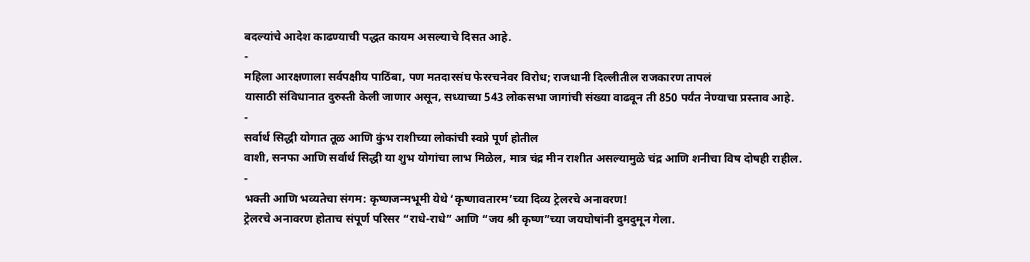बदल्यांचे आदेश काढण्याची पद्धत कायम असल्याचे दिसत आहे.
-
महिला आरक्षणाला सर्वपक्षीय पाठिंबा, पण मतदारसंघ फेररचनेवर विरोध; राजधानी दिल्लीतील राजकारण तापलं
यासाठी संविधानात दुरुस्ती केली जाणार असून, सध्याच्या 543 लोकसभा जागांची संख्या वाढवून ती 850 पर्यंत नेण्याचा प्रस्ताव आहे.
-
सर्वार्थ सिद्धी योगात तूळ आणि कुंभ राशीच्या लोकांची स्वप्ने पूर्ण होतील
वाशी, सनफा आणि सर्वार्थ सिद्धी या शुभ योगांचा लाभ मिळेल, मात्र चंद्र मीन राशीत असल्यामुळे चंद्र आणि शनीचा विष दोषही राहील.
-
भक्ती आणि भव्यतेचा संगम: कृष्णजन्मभूमी येथे ‘कृष्णावतारम’च्या दिव्य ट्रेलरचे अनावरण!
ट्रेलरचे अनावरण होताच संपूर्ण परिसर “राधे-राधे” आणि “जय श्री कृष्ण”च्या जयघोषांनी दुमदुमून गेला.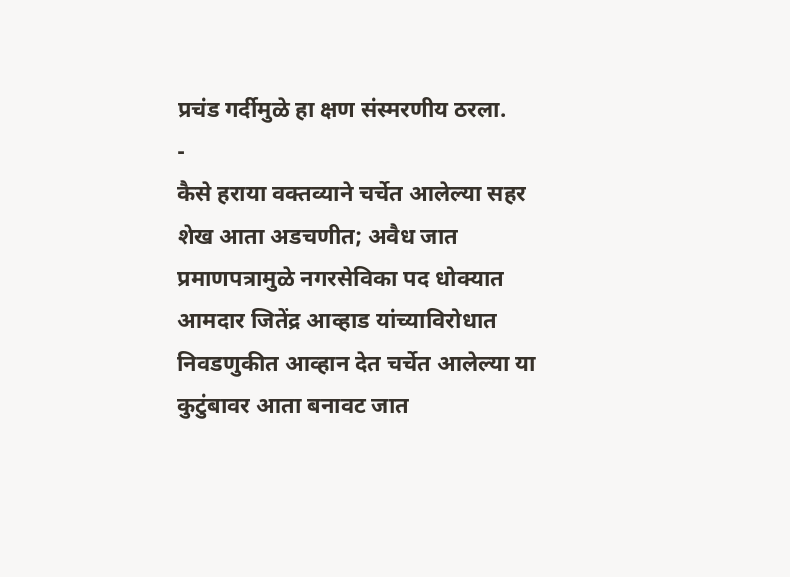प्रचंड गर्दीमुळे हा क्षण संस्मरणीय ठरला.
-
कैसे हराया वक्तव्याने चर्चेत आलेल्या सहर शेख आता अडचणीत; अवैध जात प्रमाणपत्रामुळे नगरसेविका पद धोक्यात
आमदार जितेंद्र आव्हाड यांच्याविरोधात निवडणुकीत आव्हान देत चर्चेत आलेल्या या कुटुंबावर आता बनावट जात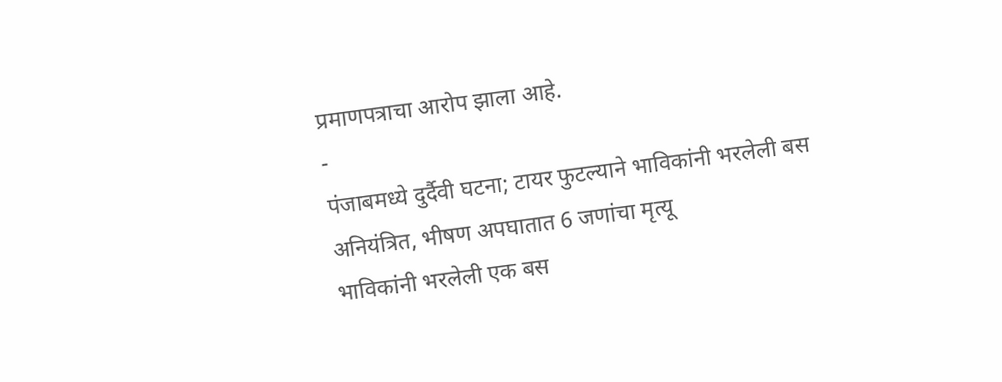प्रमाणपत्राचा आरोप झाला आहे.
-
पंजाबमध्ये दुर्दैवी घटना; टायर फुटल्याने भाविकांनी भरलेली बस अनियंत्रित, भीषण अपघातात 6 जणांचा मृत्यू
भाविकांनी भरलेली एक बस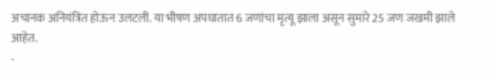अचानक अनियंत्रित होऊन उलटली. या भीषण अपघातात 6 जणांचा मृत्यू झाला असून सुमारे 25 जण जखमी झाले आहेत.
-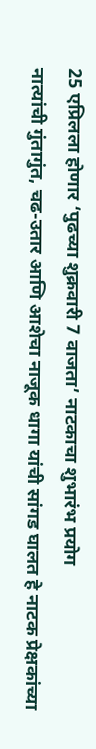25 एप्रिलला होणार ‘पुढच्या शुक्रवारी 7 वाजता’ नाटकाचा शुभारंभ प्रयोग
नात्यांची गुंतागुंत, चढ-उतार आणि आशेचा नाजूक धागा यांची सांगड घालत हे नाटक प्रेक्षकांच्या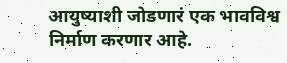आयुष्याशी जोडणारं एक भावविश्व निर्माण करणार आहे.